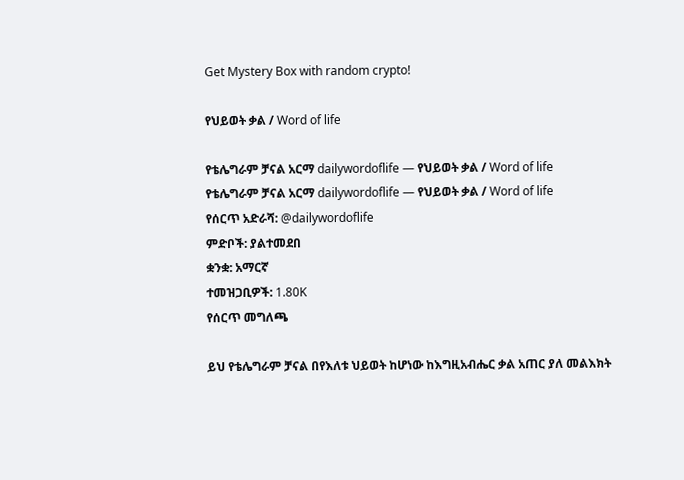Get Mystery Box with random crypto!

የህይወት ቃል / Word of life

የቴሌግራም ቻናል አርማ dailywordoflife — የህይወት ቃል / Word of life
የቴሌግራም ቻናል አርማ dailywordoflife — የህይወት ቃል / Word of life
የሰርጥ አድራሻ: @dailywordoflife
ምድቦች: ያልተመደበ
ቋንቋ: አማርኛ
ተመዝጋቢዎች: 1.80K
የሰርጥ መግለጫ

ይህ የቴሌግራም ቻናል በየእለቱ ህይወት ከሆነው ከእግዚአብሔር ቃል አጠር ያለ መልእክት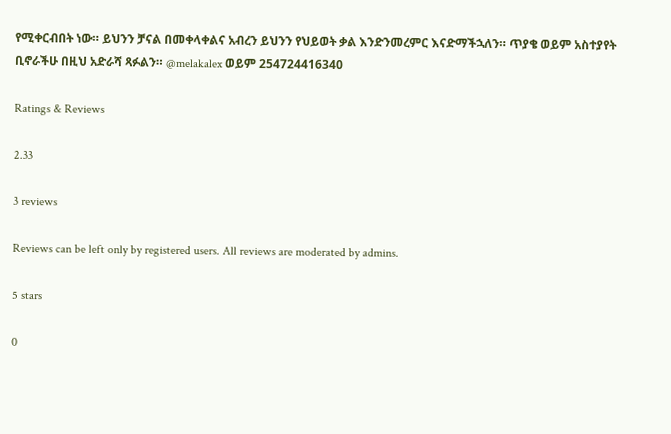የሚቀርብበት ነው። ይህንን ቻናል በመቀላቀልና አብረን ይህንን የህይወት ቃል እንድንመረምር እናድማችኋለን። ጥያቄ ወይም አስተያየት ቢኖራችሁ በዚህ አድራሻ ጻፉልን። @melakalex ወይም 254724416340

Ratings & Reviews

2.33

3 reviews

Reviews can be left only by registered users. All reviews are moderated by admins.

5 stars

0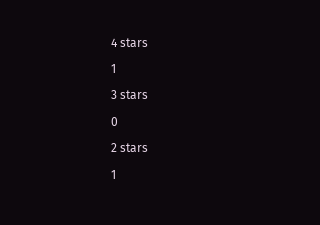4 stars

1

3 stars

0

2 stars

1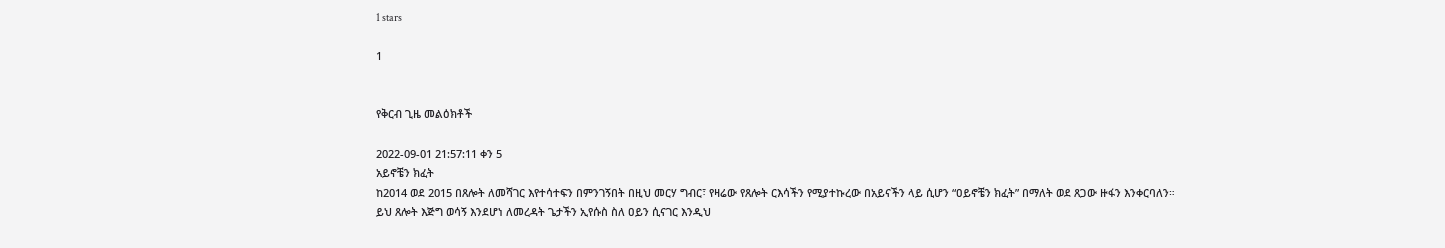1 stars

1


የቅርብ ጊዜ መልዕክቶች

2022-09-01 21:57:11 ቀን 5
አይኖቼን ክፈት
ከ2014 ወደ 2015 በጸሎት ለመሻገር እየተሳተፍን በምንገኝበት በዚህ መርሃ ግብር፣ የዛሬው የጸሎት ርእሳችን የሚያተኩረው በአይናችን ላይ ሲሆን “ዐይኖቼን ክፈት” በማለት ወደ ጸጋው ዙፋን እንቀርባለን።
ይህ ጸሎት እጅግ ወሳኝ እንደሆነ ለመረዳት ጌታችን ኢየሱስ ስለ ዐይን ሲናገር እንዲህ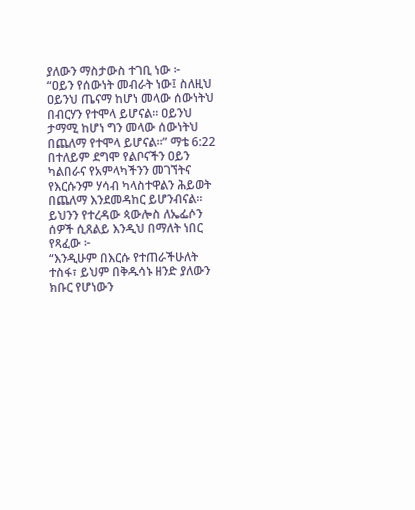ያለውን ማስታውስ ተገቢ ነው ፦
“ዐይን የሰውነት መብራት ነው፤ ስለዚህ ዐይንህ ጤናማ ከሆነ መላው ሰውነትህ በብርሃን የተሞላ ይሆናል። ዐይንህ ታማሚ ከሆነ ግን መላው ሰውነትህ በጨለማ የተሞላ ይሆናል።” ማቴ 6:22
በተለይም ደግሞ የልቦናችን ዐይን ካልበራና የአምላካችንን መገኘትና የእርሱንም ሃሳብ ካላስተዋልን ሕይወት በጨለማ እንደመዳከር ይሆንብናል።
ይህንን የተረዳው ጳውሎስ ለኤፌሶን ሰዎች ሲጸልይ እንዲህ በማለት ነበር የጻፈው ፦
“እንዲሁም በእርሱ የተጠራችሁለት ተስፋ፣ ይህም በቅዱሳኑ ዘንድ ያለውን ክቡር የሆነውን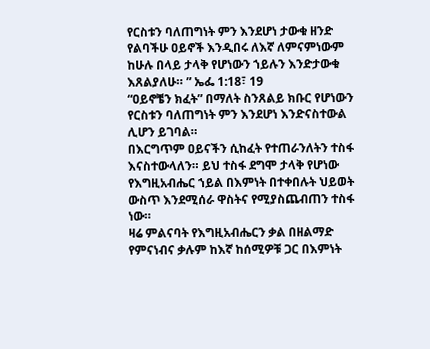የርስቱን ባለጠግነት ምን እንደሆነ ታውቁ ዘንድ የልባችሁ ዐይኖች እንዲበሩ ለእኛ ለምናምነውም ከሁሉ በላይ ታላቅ የሆነውን ኀይሉን እንድታውቁ እጸልያለሁ። ” ኤፌ 1:18፣ 19
“ዐይኖቼን ክፈት” በማለት ስንጸልይ ክቡር የሆነውን የርስቱን ባለጠግነት ምን እንደሆነ እንድናስተውል ሊሆን ይገባል።
በእርግጥም ዐይናችን ሲከፈት የተጠራንለትን ተስፋ እናስተውላለን። ይህ ተስፋ ደግሞ ታላቅ የሆነው የእግዚአብሔር ኀይል በእምነት በተቀበሉት ህይወት ውስጥ እንደሚሰራ ዋስትና የሚያስጨብጠን ተስፋ ነው።
ዛሬ ምልናባት የእግዚአብሔርን ቃል በዘልማድ የምናነብና ቃሉም ከእኛ ከሰሚዎቹ ጋር በእምነት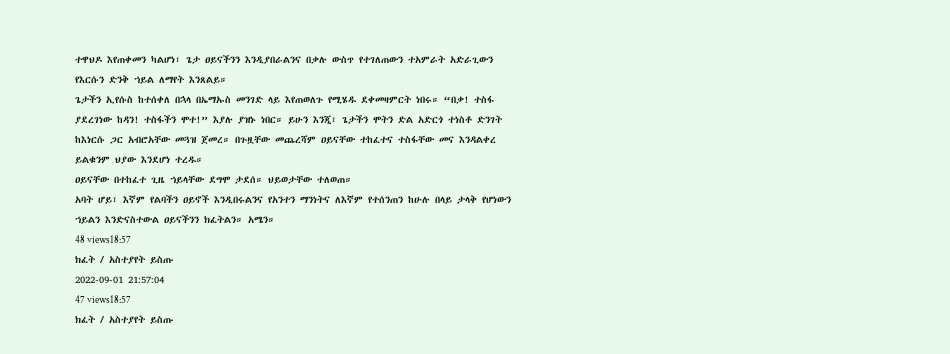ተዋህዶ እየጠቀመን ካልሆነ፣ ጌታ ዐይናችንን እንዲያበራልንና በቃሉ ውስጥ የተገለጠውን ተአምራት አድራጊውን የእርሱን ድንቅ ኀይል ለማየት እንጸልይ።
ጌታችን ኢየሱስ ከተሰቀለ በኋላ በኤማኡስ መንገድ ላይ እየጠወለጉ የሚሄዱ ደቀመዛምርት ነበሩ። “በቃ! ተስፋ ያደረገነው ከዳን! ተስፋችን ሞተ!” እያሉ ያዝኑ ነበር። ይሁን እንጂ፣ ጌታችን ሞትን ድል አድርጎ ተነስቶ ድንገት ከእነርሱ ጋር አብሮአቸው መጓዝ ጀመረ። በጉዟቸው መጨረሻም ዐይናቸው ተከፈተና ተስፋቸው መና እንዳልቀረ ይልቁንም ህያው እንደሆነ ተረዱ።
ዐይናቸው በተከፈተ ጊዜ ኀይላቸው ደግሞ ታደሰ። ህይወታቸው ተለወጠ።
አባት ሆይ፣ እኛም የልባችን ዐይኖች እንዲበሩልንና የአንተን ማንነትና ለእኛም የተሰንጠን ከሁሉ በላይ ታላቅ የሆነውን ኀይልን እንድናስተውል ዐይናችንን ክፈትልን። አሜን።
48 views18:57
ክፈት / አስተያየት ይስጡ
2022-09-01 21:57:04
47 views18:57
ክፈት / አስተያየት ይስጡ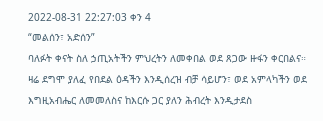2022-08-31 22:27:03 ቀን 4
“መልሰን፣ አድሰን”
ባለፉት ቀናት ስለ ኃጢአትችን ምህረትን ለመቀበል ወደ ጸጋው ዙፋን ቀርበልና። ዛሬ ደግሞ ያለፈ የበደል ዕዳችን እንዲሰረዝ ብቻ ሳይሆን፣ ወደ አምላካችን ወደ እግዚአብሔር ለመመለስና ከእርሱ ጋር ያለን ሕብረት እንዲታደስ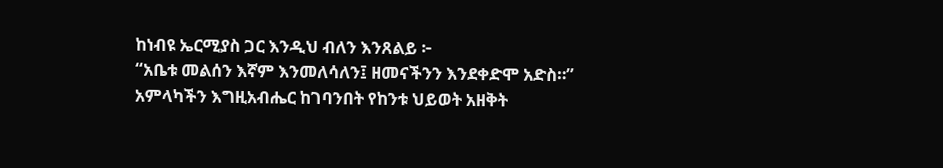ከነብዩ ኤርሚያስ ጋር እንዲህ ብለን እንጸልይ ፦
“አቤቱ መልሰን እኛም እንመለሳለን፤ ዘመናችንን እንደቀድሞ አድስ።”
አምላካችን እግዚአብሔር ከገባንበት የከንቱ ህይወት አዘቅት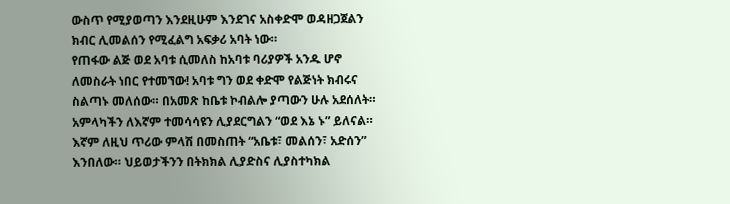ውስጥ የሚያወጣን እንደዚሁም እንደገና አስቀድሞ ወዳዘጋጀልን ክብር ሊመልሰን የሚፈልግ አፍቃሪ አባት ነው።
የጠፋው ልጅ ወደ አባቱ ሲመለስ ከአባቱ ባሪያዎች አንዱ ሆኖ ለመስራት ነበር የተመኘው! አባቱ ግን ወደ ቀድሞ የልጅነት ክብሩና ስልጣኑ መለሰው። በአመጽ ከቤቱ ኮብልሎ ያጣውን ሁሉ አደሰለት።
አምላካችን ለእኛም ተመሳሳዩን ሊያደርግልን “ወደ እኔ ኑ” ይለናል። እኛም ለዚህ ጥሪው ምላሽ በመስጠት “አቤቱ፣ መልሰን፣ አድሰን” እንበለው። ህይወታችንን በትክክል ሊያድስና ሊያስተካክል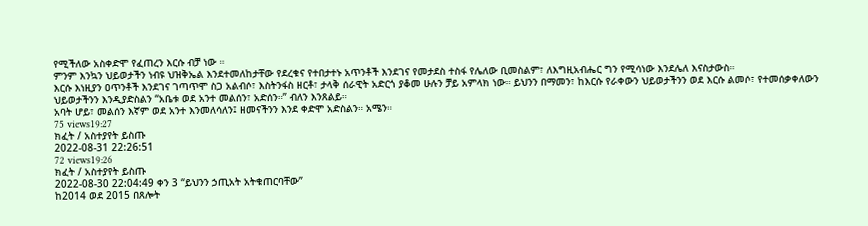የሚችለው አስቀድሞ የፈጠረን እርሱ ብቻ ነው ።
ምንም እንኳን ህይወታችን ነብዩ ህዝቅኤል እንደተመለከታቸው የደረቁና የተበታተኑ አጥንቶች እንደገና የመታደስ ተስፋ የሌለው ቢመስልም፣ ለእግዚአብሔር ግን የሚሳነው እንደሌለ እናስታውስ።
እርሱ እነዚያን ዐጥንቶች እንደገና ገጣጥሞ ስጋ አልብሶ፣ እስትንፋስ ዘርቶ፣ ታላቅ ሰራዊት አድርጎ ያቆመ ሁሉን ቻይ አምላክ ነው። ይህንን በማመን፣ ከእርሱ የራቀውን ህይወታችንን ወደ እርሱ ልመሶ፣ የተመሰቃቀለውን ህይወታችንን እንዲያድስልን “አቤቱ ወደ አንተ መልሰን፣ አድሰን።” ብለን እንጸልይ።
አባት ሆይ፣ መልሰን እኛም ወደ አንተ እንመለሳለን፤ ዘመናችንን እንደ ቀድሞ አድስልን። አሜን።
75 views19:27
ክፈት / አስተያየት ይስጡ
2022-08-31 22:26:51
72 views19:26
ክፈት / አስተያየት ይስጡ
2022-08-30 22:04:49 ቀን 3 “ይህንን ኃጢአት አትቁጠርባቸው”
ከ2014 ወደ 2015 በጸሎት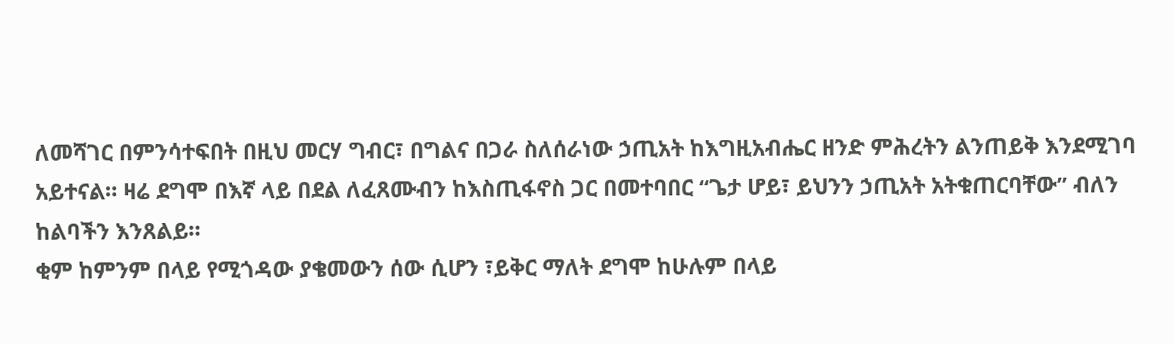ለመሻገር በምንሳተፍበት በዚህ መርሃ ግብር፣ በግልና በጋራ ስለሰራነው ኃጢአት ከእግዚአብሔር ዘንድ ምሕረትን ልንጠይቅ እንደሚገባ አይተናል። ዛሬ ደግሞ በእኛ ላይ በደል ለፈጸሙብን ከእስጢፋኖስ ጋር በመተባበር “ጌታ ሆይ፣ ይህንን ኃጢአት አትቁጠርባቸው” ብለን ከልባችን እንጸልይ።
ቂም ከምንም በላይ የሚጎዳው ያቄመውን ሰው ሲሆን ፣ይቅር ማለት ደግሞ ከሁሉም በላይ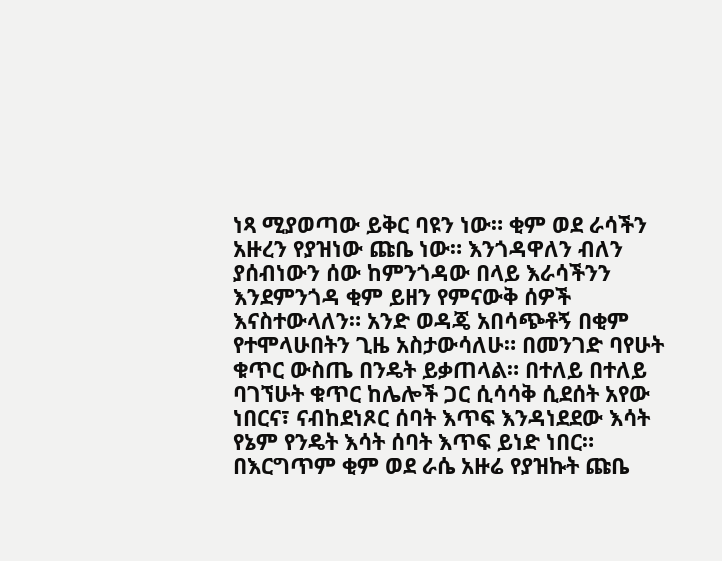ነጻ ሚያወጣው ይቅር ባዩን ነው። ቂም ወደ ራሳችን አዙረን የያዝነው ጩቤ ነው። እንጎዳዋለን ብለን ያሰብነውን ሰው ከምንጎዳው በላይ እራሳችንን እንደምንጎዳ ቂም ይዘን የምናውቅ ሰዎች እናስተውላለን። አንድ ወዳጄ አበሳጭቶኝ በቂም የተሞላሁበትን ጊዜ አስታውሳለሁ። በመንገድ ባየሁት ቁጥር ውስጤ በንዴት ይቃጠላል። በተለይ በተለይ ባገኘሁት ቁጥር ከሌሎች ጋር ሲሳሳቅ ሲደሰት አየው ነበርና፣ ናብከደነጾር ሰባት እጥፍ እንዳነደደው እሳት የኔም የንዴት እሳት ሰባት እጥፍ ይነድ ነበር። በእርግጥም ቂም ወደ ራሴ አዙሬ የያዝኩት ጩቤ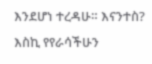እንደሆነ ተረዳሁ። እናንተስ? እስኪ የየራሳችሁን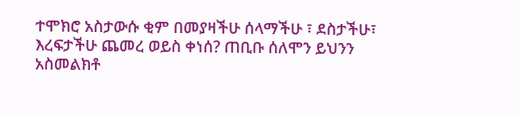ተሞክሮ አስታውሱ ቂም በመያዛችሁ ሰላማችሁ ፣ ደስታችሁ፣ እረፍታችሁ ጨመረ ወይስ ቀነሰ? ጠቢቡ ሰለሞን ይህንን አስመልክቶ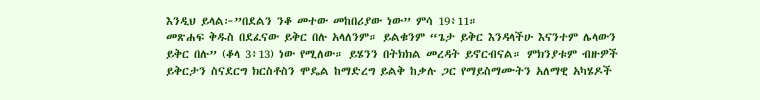እንዲህ ይላል፦”በደልን ንቆ መተው መከበሪያው ነው” ምሳ 19፥11።
መጽሐፍ ቅዱስ በደፈናው ይቅር በሉ አላለንም። ይልቁንም “ጌታ ይቅር እንዳላችሁ እናንተም ሌላውን ይቅር በሉ” (ቆላ 3፥13) ነው የሚለው። ይሄንን በትክክል መረዳት ይኖርብናል። ምክንያቱም ብዙዎች ይቅርታን ስናደርግ ክርስቶስን ሞዴል ከማድረግ ይልቅ ከቃሉ ጋር የማይስማሙትን አለማዊ አካሄዶች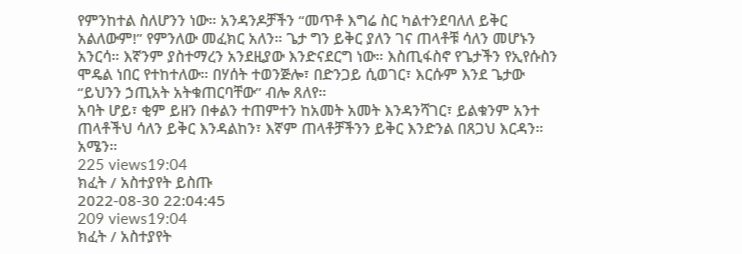የምንከተል ስለሆንን ነው። አንዳንዶቻችን “መጥቶ እግሬ ስር ካልተንደባለለ ይቅር አልለውም!” የምንለው መፈክር አለን። ጌታ ግን ይቅር ያለን ገና ጠላቶቹ ሳለን መሆኑን አንርሳ። እኛንም ያስተማረን አንደዚያው እንድናደርግ ነው። እስጢፋስኖ የጌታችን የኢየሱስን ሞዴል ነበር የተከተለው። በሃሰት ተወንጅሎ፣ በድንጋይ ሲወገር፣ እርሱም እንደ ጌታው “ይህንን ኃጢአት አትቁጠርባቸው” ብሎ ጸለየ።
አባት ሆይ፣ ቂም ይዘን በቀልን ተጠምተን ከአመት አመት እንዳንሻገር፣ ይልቁንም አንተ ጠላቶችህ ሳለን ይቅር እንዳልከን፣ እኛም ጠላቶቻችንን ይቅር እንድንል በጸጋህ እርዳን። አሜን።
225 views19:04
ክፈት / አስተያየት ይስጡ
2022-08-30 22:04:45
209 views19:04
ክፈት / አስተያየት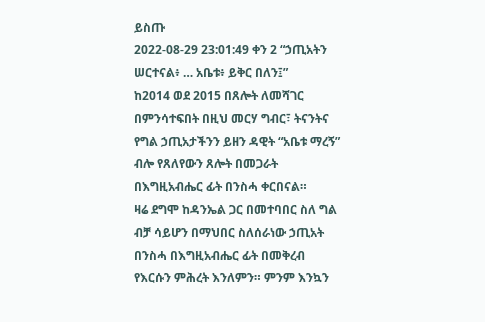ይስጡ
2022-08-29 23:01:49 ቀን 2 “ኃጢአትን ሠርተናል፥ … አቤቱ፥ ይቅር በለን፤”
ከ2014 ወደ 2015 በጸሎት ለመሻገር በምንሳተፍበት በዚህ መርሃ ግብር፣ ትናንትና የግል ኃጢአታችንን ይዘን ዳዊት “አቤቱ ማረኝ” ብሎ የጸለየውን ጸሎት በመጋራት በእግዚአብሔር ፊት በንስሓ ቀርበናል።
ዛሬ ደግሞ ከዳንኤል ጋር በመተባበር ስለ ግል ብቻ ሳይሆን በማህበር ስለሰራነው ኃጢአት በንስሓ በእግዚአብሔር ፊት በመቅረብ የእርሱን ምሕረት እንለምን። ምንም እንኳን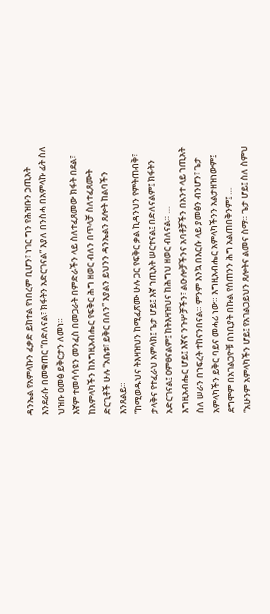ዳንኤል የአምላኩን ፈቃድ ይከተል የነበረም ቢሆን፣ ነገር ግን የሕዝቡን ኃጢአት እንደራሱ በመቁጠር “በድለናል፣ ክፋትን አድርገናል” እያለ በንስሓ በአምላኩ ፊት ስለ ህዝቡ ዐመፅ ይቅርታን ለመነ።
እኛም ተመሳሳዩን መንፈስ በመጋራት በምድራችን ላይ ስለተፈጸመው ክፋት በደል፣ ከአምላካችን ከእግዚአብሔር የፍቅር ሕግ ዘወር ብለን በጥላቻ ስለተፈጸሙት ድርጊቶች ሁሉ “አቤቱ፣ ይቅር በለን” እያልን ይህንን ዳንኤልን ጸሎት ከልባችን እንጸልይ።
“ከሚወዱህና ትእዛዝህን ከሚፈጽሙ ሁሉ ጋር የፍቅር ቃል ኪዳንህን የምትጠብቅ፣ ታላቅና የተፈራህ አምላክ፤ ጌታ ሆይ፤ እኛ ኀጢአት ሠርተናል፤ በድለናልም፤ ክፋትን አድርገናል፤ ዐምፀናልም፤ ከትእዛዝህና ከሕግህ ዘወር ብለናል። …
እግዚአብሔር ሆይ፤ እኛና ንጉሦቻችን፣ ልዑሎቻችንና አባቶቻችን በአንተ ላይ ኀጢአት ስለ ሠራን በኀፍረት ተከናንበናል። ምንም እንኳ በእርሱ ላይ ያመፅን ብንሆን፣ ጌታ አምላካችን ይቅር ባይና መሓሪ ነው። እግዚአብሔር አምላካችንን አልታዘዝነውም፤ ደግሞም በአገልጋዮቹ በነቢያት በኩል የሰጠንን ሕግ አልጠበቅንም፤ …
“አሁንም አምላካችን ሆይ፤ የአገልጋይህን ጸሎትና ልመና ስማ። ጌታ ሆይ፤ ስለ ስምህ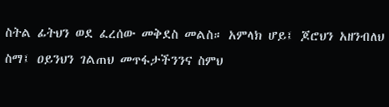ስትል ፊትህን ወደ ፈረሰው መቅደስ መልስ። አምላክ ሆይ፤ ጆሮህን አዘንብለህ ስማ፤ ዐይንህን ገልጠህ መጥፋታችንንና ስምህ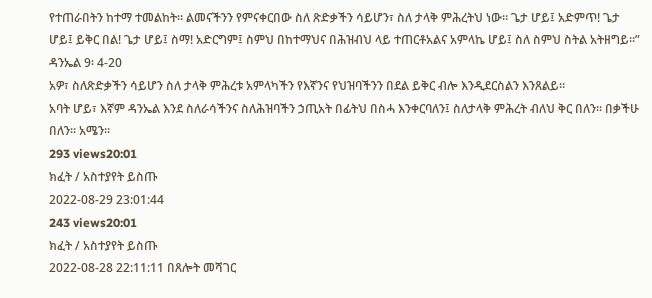የተጠራበትን ከተማ ተመልከት። ልመናችንን የምናቀርበው ስለ ጽድቃችን ሳይሆን፣ ስለ ታላቅ ምሕረትህ ነው። ጌታ ሆይ፤ አድምጥ! ጌታ ሆይ፤ ይቅር በል! ጌታ ሆይ፤ ስማ! አድርግም፤ ስምህ በከተማህና በሕዝብህ ላይ ተጠርቶአልና አምላኬ ሆይ፤ ስለ ስምህ ስትል አትዘግይ።” ዳንኤል 9፡ 4-20
አዎ፣ ስለጽድቃችን ሳይሆን ስለ ታላቅ ምሕረቱ አምላካችን የእኛንና የህዝባችንን በደል ይቅር ብሎ እንዲደርስልን እንጸልይ።
አባት ሆይ፣ እኛም ዳንኤል እንደ ስለራሳችንና ስለሕዝባችን ኃጢአት በፊትህ በስሓ እንቀርባለን፤ ስለታላቅ ምሕረት ብለህ ቅር በለን። በቃችሁ በለን። አሜን።
293 views20:01
ክፈት / አስተያየት ይስጡ
2022-08-29 23:01:44
243 views20:01
ክፈት / አስተያየት ይስጡ
2022-08-28 22:11:11 በጸሎት መሻገር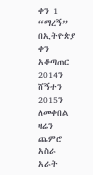ቀን 1 “ማረኝ”
በኢትዮጵያ ቀን አቆጣጠር 2014ን ሸኝተን 2015ን ለመቀበል ዛሬን ጨምሮ አስራ አራት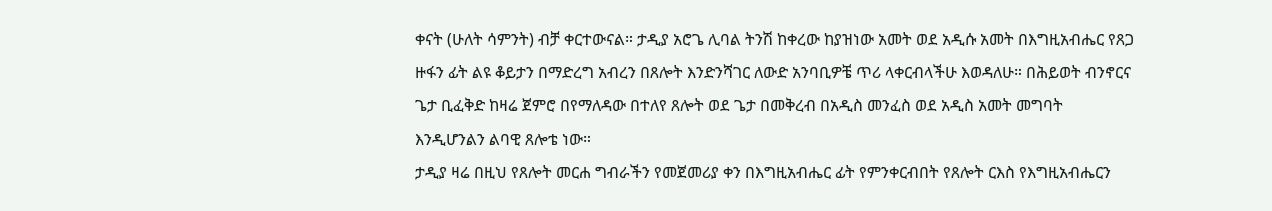ቀናት (ሁለት ሳምንት) ብቻ ቀርተውናል። ታዲያ አሮጌ ሊባል ትንሽ ከቀረው ከያዝነው አመት ወደ አዲሱ አመት በእግዚአብሔር የጸጋ ዙፋን ፊት ልዩ ቆይታን በማድረግ አብረን በጸሎት እንድንሻገር ለውድ አንባቢዎቼ ጥሪ ላቀርብላችሁ እወዳለሁ። በሕይወት ብንኖርና ጌታ ቢፈቅድ ከዛሬ ጀምሮ በየማለዳው በተለየ ጸሎት ወደ ጌታ በመቅረብ በአዲስ መንፈስ ወደ አዲስ አመት መግባት እንዲሆንልን ልባዊ ጸሎቴ ነው።
ታዲያ ዛሬ በዚህ የጸሎት መርሐ ግብራችን የመጀመሪያ ቀን በእግዚአብሔር ፊት የምንቀርብበት የጸሎት ርእስ የእግዚአብሔርን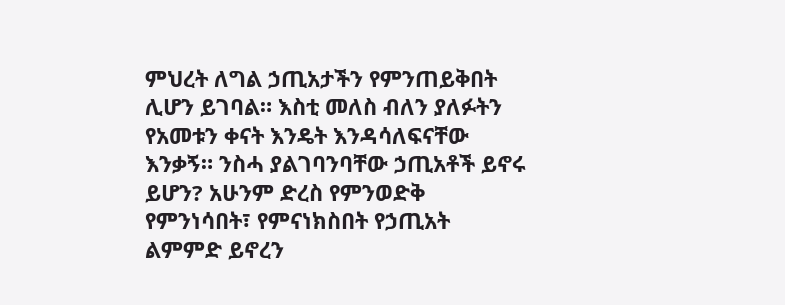ምህረት ለግል ኃጢአታችን የምንጠይቅበት ሊሆን ይገባል። እስቲ መለስ ብለን ያለፉትን የአመቱን ቀናት እንዴት እንዳሳለፍናቸው እንቃኝ። ንስሓ ያልገባንባቸው ኃጢአቶች ይኖሩ ይሆን? አሁንም ድረስ የምንወድቅ የምንነሳበት፣ የምናነክስበት የኃጢአት ልምምድ ይኖረን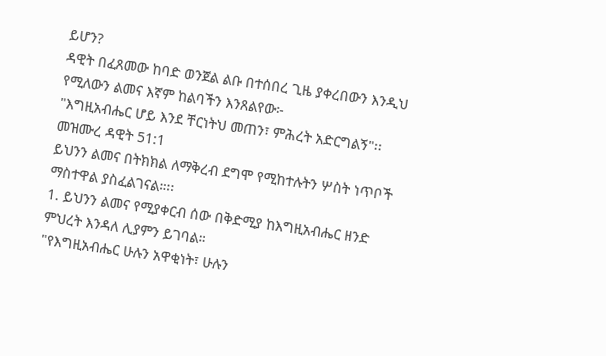ይሆን?
ዳዊት በፈጸመው ከባድ ወንጀል ልቡ በተሰበረ ጊዜ ያቀረበውን እንዲህ የሚለውን ልመና እኛም ከልባችን እንጸልየው፦
"እግዚአብሔር ሆይ እንደ ቸርነትህ መጠን፣ ምሕረት አድርግልኝ"፡፡ መዝሙረ ዳዊት 51:1
ይህንን ልመና በትክክል ለማቅረብ ደግሞ የሚከተሉትን ሦስት ነጥቦች ማስተዋል ያስፈልገናል።፡፡
1. ይህንን ልመና የሚያቀርብ ሰው በቅድሚያ ከእግዚአብሔር ዘንድ ምህረት እንዳለ ሊያምን ይገባል።
"የእግዚአብሔር ሁሉን አዋቂነት፣ ሁሉን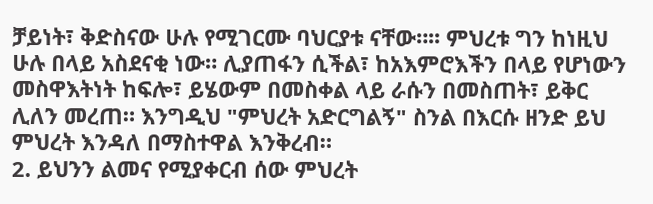ቻይነት፣ ቅድስናው ሁሉ የሚገርሙ ባህርያቱ ናቸው።፡፡ ምህረቱ ግን ከነዚህ ሁሉ በላይ አስደናቂ ነው። ሊያጠፋን ሲችል፣ ከአእምሮእችን በላይ የሆነውን መስዋእትነት ከፍሎ፣ ይሄውም በመስቀል ላይ ራሱን በመስጠት፣ ይቅር ሊለን መረጠ። እንግዲህ "ምህረት አድርግልኝ" ስንል በእርሱ ዘንድ ይህ ምህረት እንዳለ በማስተዋል እንቅረብ።
2. ይህንን ልመና የሚያቀርብ ሰው ምህረት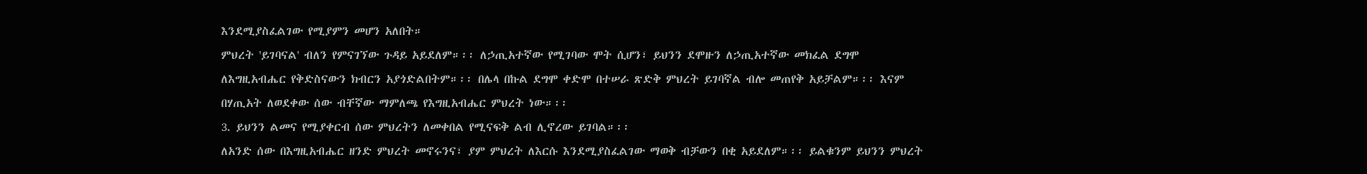እንደሚያስፈልገው የሚያምን መሆን አለበት።
ምህረት 'ይገባናል' ብለን የምናገኘው ጉዳይ አይደለም።፡፡ ለኃጢአተኛው የሚገባው ሞት ሲሆን፣ ይህንን ደሞዙን ለኃጢአተኛው መክፈል ደግሞ ለእግዚአብሔር የቅድስናውን ክብርን አያጎድልበትም።፡፡ በሌላ በኩል ደግሞ ቀድሞ በተሠራ ጽድቅ ምህረት ይገባኛል ብሎ መጠየቅ አይቻልም።፡፡ እናም በሃጢአት ለወደቀው ሰው ብቸኛው ማምለጫ የእግዚአብሔር ምህረት ነው።፡፡
3. ይህንን ልመና የሚያቀርብ ሰው ምህረትን ለመቀበል የሚናፍቅ ልብ ሊኖረው ይገባል።፡፡
ለአንድ ሰው በእግዚአብሔር ዘንድ ምህረት መኖሩንና፣ ያም ምህረት ለእርሱ እንደሚያስፈልገው ማወቅ ብቻውን በቂ አይደለም።፡፡ ይልቁንም ይህንን ምህረት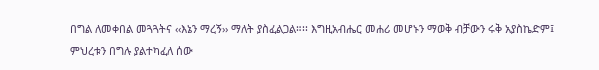በግል ለመቀበል መጓጓትና ‹‹እኔን ማረኝ›› ማለት ያስፈልጋል።፡፡ እግዚአብሔር መሐሪ መሆኑን ማወቅ ብቻውን ሩቅ አያስኬድም፤ ምህረቱን በግሉ ያልተካፈለ ሰው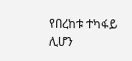የበረከቱ ተካፋይ ሊሆን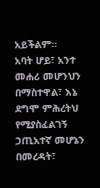አይችልም።
አባት ሆይ፣ አንተ መሐሪ መሆንህን በማስተዋል፣ እኔ ደግሞ ምሕረትህ የሚያስፈልገኝ ኃጢአተኛ መሆኔን በመረዳት፣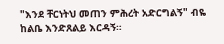"እንደ ቸርነትህ መጠን ምሕረት አድርግልኝ" ብዬ ከልቤ እንድጸልይ እርዳኝ።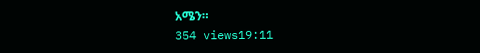አሜን።
354 views19:11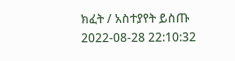ክፈት / አስተያየት ይስጡ
2022-08-28 22:10:32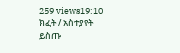259 views19:10
ክፈት / አስተያየት ይስጡ